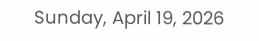Sunday, April 19, 2026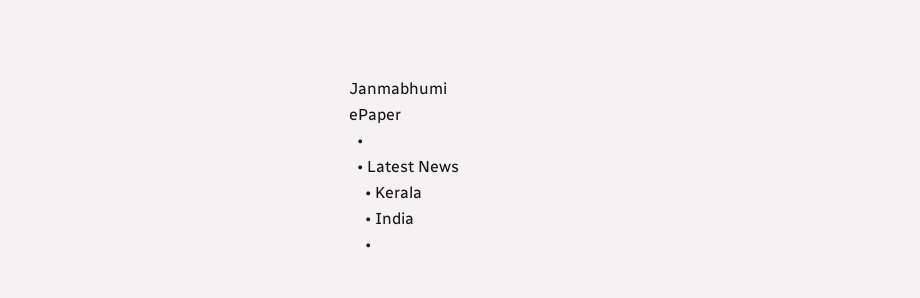Janmabhumi
ePaper
  •
  • Latest News
    • Kerala
    • India
    •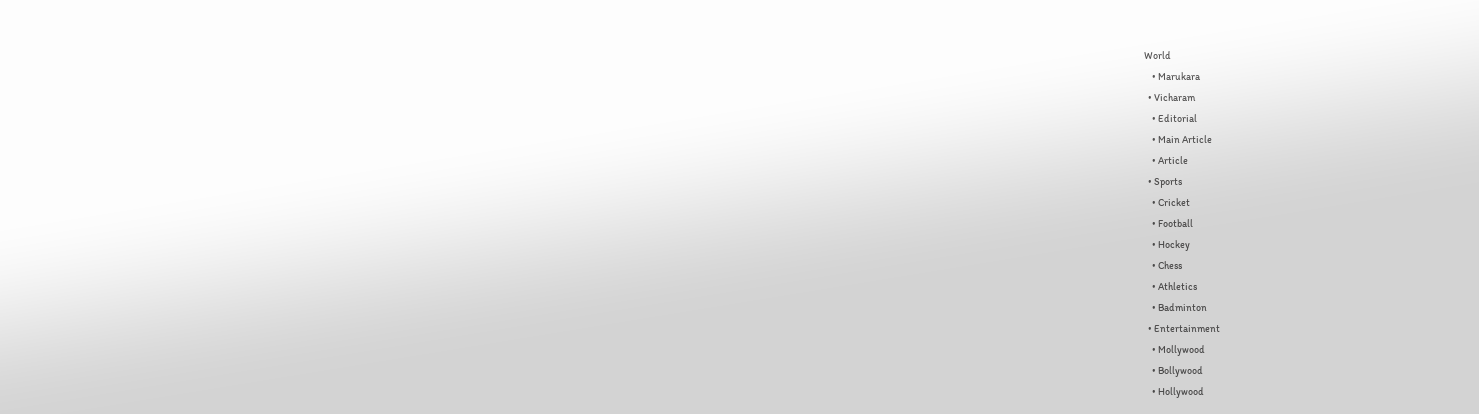World
    • Marukara
  • Vicharam
    • Editorial
    • Main Article
    • Article
  • Sports
    • Cricket
    • Football
    • Hockey
    • Chess
    • Athletics
    • Badminton
  • Entertainment
    • Mollywood
    • Bollywood
    • Hollywood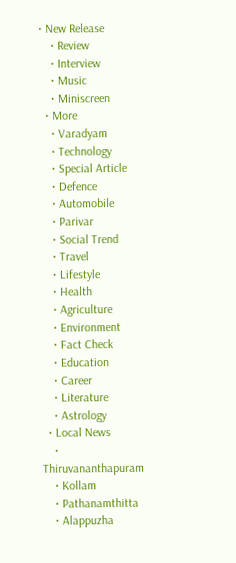• New Release
    • Review
    • Interview
    • Music
    • Miniscreen
  • More
    • Varadyam
    • Technology
    • Special Article
    • Defence
    • Automobile
    • Parivar
    • Social Trend
    • Travel
    • Lifestyle
    • Health
    • Agriculture
    • Environment
    • Fact Check
    • Education
    • Career
    • Literature
    • Astrology
  • Local News
    • Thiruvananthapuram
    • Kollam
    • Pathanamthitta
    • Alappuzha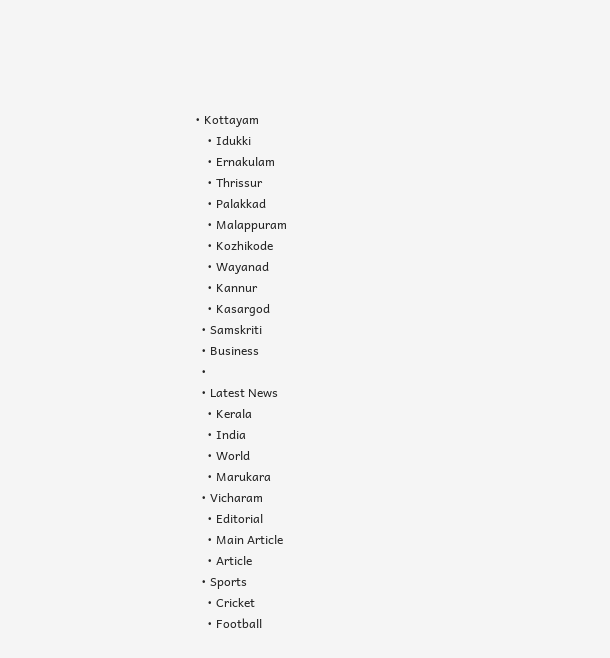• Kottayam
    • Idukki
    • Ernakulam
    • Thrissur
    • Palakkad
    • Malappuram
    • Kozhikode
    • Wayanad
    • Kannur
    • Kasargod
  • Samskriti
  • Business
  •
  • Latest News
    • Kerala
    • India
    • World
    • Marukara
  • Vicharam
    • Editorial
    • Main Article
    • Article
  • Sports
    • Cricket
    • Football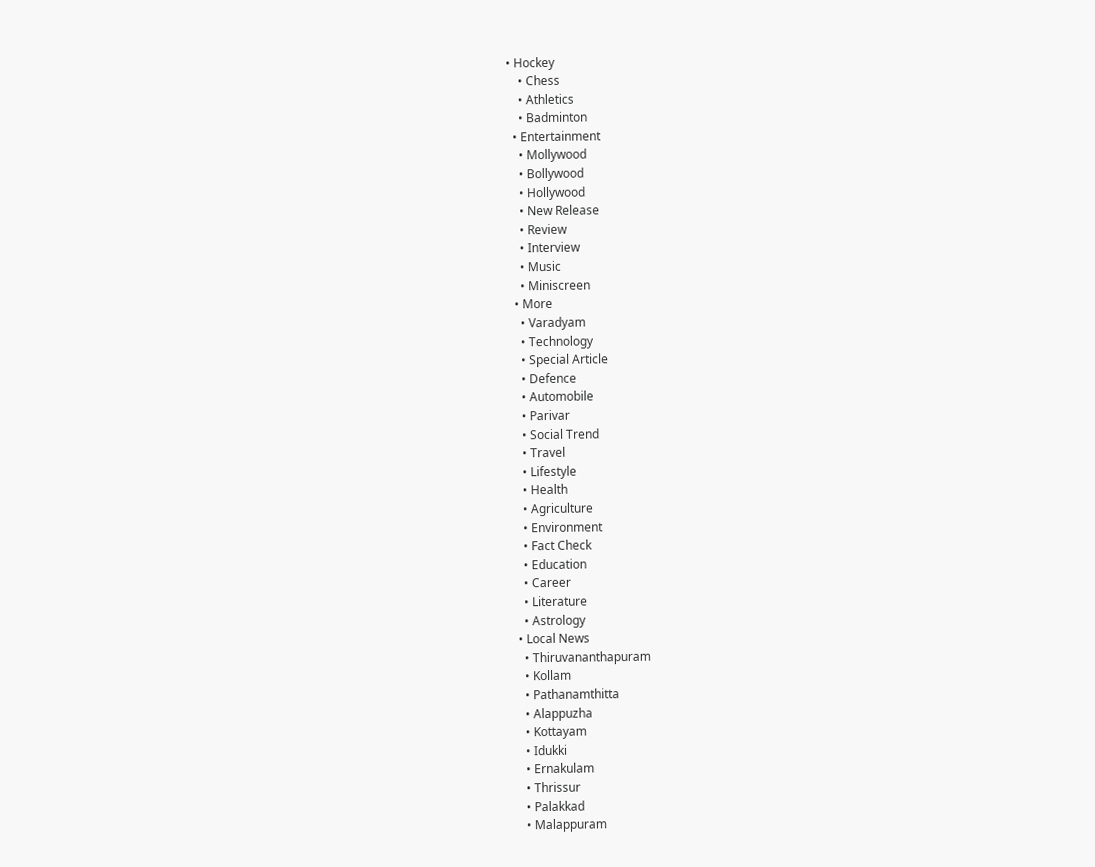• Hockey
    • Chess
    • Athletics
    • Badminton
  • Entertainment
    • Mollywood
    • Bollywood
    • Hollywood
    • New Release
    • Review
    • Interview
    • Music
    • Miniscreen
  • More
    • Varadyam
    • Technology
    • Special Article
    • Defence
    • Automobile
    • Parivar
    • Social Trend
    • Travel
    • Lifestyle
    • Health
    • Agriculture
    • Environment
    • Fact Check
    • Education
    • Career
    • Literature
    • Astrology
  • Local News
    • Thiruvananthapuram
    • Kollam
    • Pathanamthitta
    • Alappuzha
    • Kottayam
    • Idukki
    • Ernakulam
    • Thrissur
    • Palakkad
    • Malappuram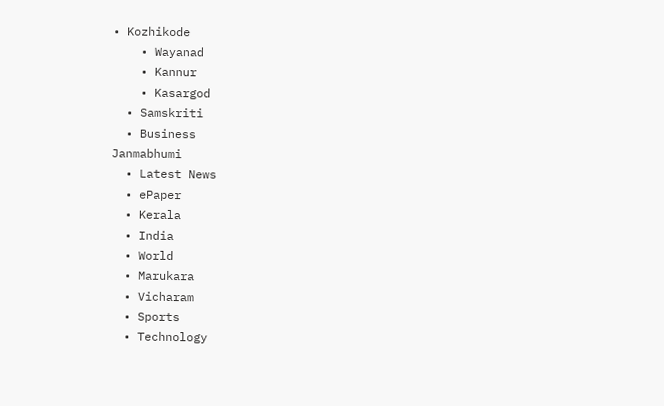• Kozhikode
    • Wayanad
    • Kannur
    • Kasargod
  • Samskriti
  • Business
Janmabhumi
  • Latest News
  • ePaper
  • Kerala
  • India
  • World
  • Marukara
  • Vicharam
  • Sports
  • Technology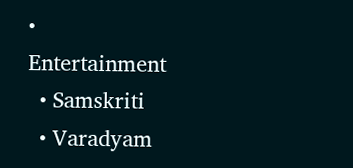• Entertainment
  • Samskriti
  • Varadyam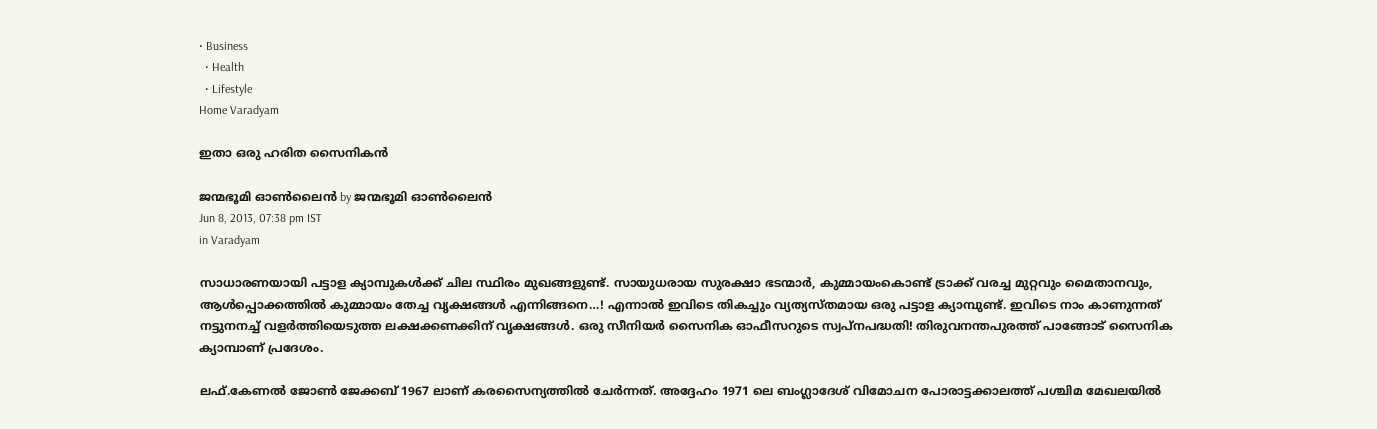• Business
  • Health
  • Lifestyle
Home Varadyam

ഇതാ ഒരു ഹരിത സൈനികന്‍

ജന്മഭൂമി ഓണ്‍ലൈന്‍ by ജന്മഭൂമി ഓണ്‍ലൈന്‍
Jun 8, 2013, 07:38 pm IST
in Varadyam

സാധാരണയായി പട്ടാള ക്യാമ്പുകള്‍ക്ക്‌ ചില സ്ഥിരം മുഖങ്ങളുണ്ട്‌. സായുധരായ സുരക്ഷാ ഭടന്മാര്‍, കുമ്മായംകൊണ്ട്‌ ട്രാക്ക്‌ വരച്ച മുറ്റവും മൈതാനവും, ആള്‍പ്പൊക്കത്തില്‍ കുമ്മായം തേച്ച വൃക്ഷങ്ങള്‍ എന്നിങ്ങനെ…! എന്നാല്‍ ഇവിടെ തികച്ചും വ്യത്യസ്തമായ ഒരു പട്ടാള ക്യാമ്പുണ്ട്‌. ഇവിടെ നാം കാണുന്നത്‌ നട്ടുനനച്ച്‌ വളര്‍ത്തിയെടുത്ത ലക്ഷക്കണക്കിന്‌ വൃക്ഷങ്ങള്‍. ഒരു സീനിയര്‍ സൈനിക ഓഫീസറുടെ സ്വപ്നപദ്ധതി! തിരുവനന്തപുരത്ത്‌ പാങ്ങോട്‌ സൈനിക ക്യാമ്പാണ്‌ പ്രദേശം.

ലഫ്‌.കേണല്‍ ജോണ്‍ ജേക്കബ്‌ 1967 ലാണ്‌ കരസൈന്യത്തില്‍ ചേര്‍ന്നത്‌. അദ്ദേഹം 1971 ലെ ബംഗ്ലാദേശ്‌ വിമോചന പോരാട്ടക്കാലത്ത്‌ പശ്ചിമ മേഖലയില്‍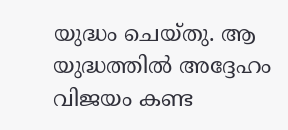യുദ്ധം ചെയ്തു. ആ യുദ്ധത്തില്‍ അദ്ദേഹം വിജയം കണ്ട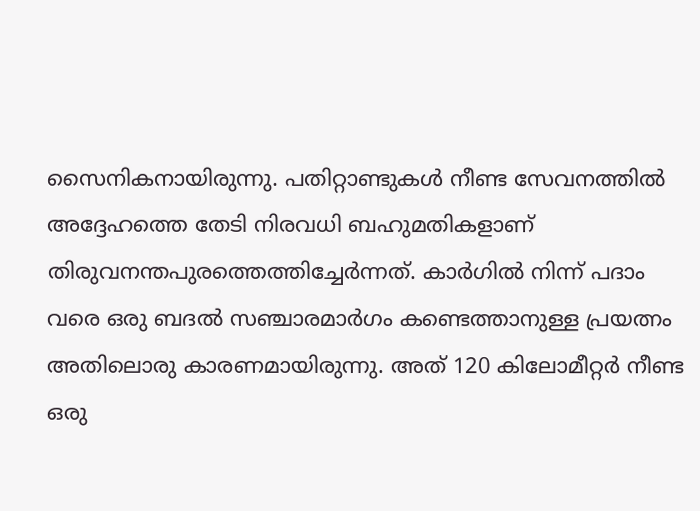സൈനികനായിരുന്നു. പതിറ്റാണ്ടുകള്‍ നീണ്ട സേവനത്തില്‍ അദ്ദേഹത്തെ തേടി നിരവധി ബഹുമതികളാണ്‌ തിരുവനന്തപുരത്തെത്തിച്ചേര്‍ന്നത്‌. കാര്‍ഗില്‍ നിന്ന്‌ പദാം വരെ ഒരു ബദല്‍ സഞ്ചാരമാര്‍ഗം കണ്ടെത്താനുള്ള പ്രയത്നം അതിലൊരു കാരണമായിരുന്നു. അത്‌ 120 കിലോമീറ്റര്‍ നീണ്ട ഒരു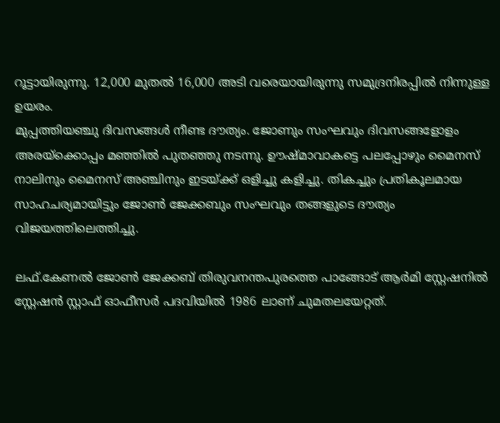റൂട്ടായിരുന്നു. 12,000 മുതല്‍ 16,000 അടി വരെയായിരുന്നു സമുദ്രനിരപ്പില്‍ നിന്നുള്ള ഉയരം.
മുപ്പത്തിയഞ്ചു ദിവസങ്ങള്‍ നീണ്ട ദൗത്യം. ജോണും സംഘവും ദിവസങ്ങളോളം അരയ്‌ക്കൊപ്പം മഞ്ഞില്‍ പുതഞ്ഞു നടന്നു. ഊഷ്മാവാകട്ടെ പലപ്പോഴും മൈനസ്‌ നാലിനും മൈനസ്‌ അഞ്ചിനും ഇടയ്‌ക്ക്‌ ഒളിച്ചു കളിച്ചു. തികച്ചും പ്രതികൂലമായ സാഹചര്യമായിട്ടും ജോണ്‍ ജേക്കബും സംഘവും തങ്ങളുടെ ദൗത്യം വിജയത്തിലെത്തിച്ചു.

ലഫ്‌.കേണല്‍ ജോണ്‍ ജേക്കബ്‌ തിരുവനന്തപുരത്തെ പാങ്ങോട്‌ ആര്‍മി സ്റ്റേഷനില്‍ സ്റ്റേഷന്‍ സ്റ്റാഫ്‌ ഓഫീസര്‍ പദവിയില്‍ 1986 ലാണ്‌ ചുമതലയേറ്റത്‌.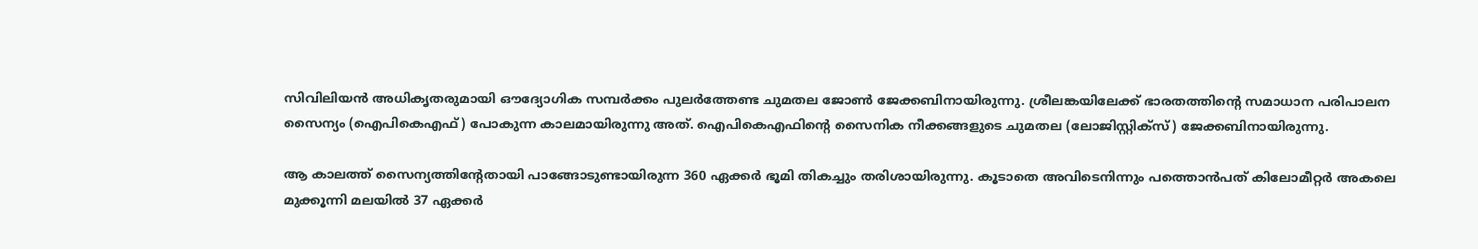സിവിലിയന്‍ അധികൃതരുമായി ഔദ്യോഗിക സമ്പര്‍ക്കം പുലര്‍ത്തേണ്ട ചുമതല ജോണ്‍ ജേക്കബിനായിരുന്നു. ശ്രീലങ്കയിലേക്ക്‌ ഭാരതത്തിന്റെ സമാധാന പരിപാലന സൈന്യം (ഐപികെഎഫ്‌) പോകുന്ന കാലമായിരുന്നു അത്‌. ഐപികെഎഫിന്റെ സൈനിക നീക്കങ്ങളുടെ ചുമതല (ലോജിസ്റ്റിക്സ്‌) ജേക്കബിനായിരുന്നു.

ആ കാലത്ത്‌ സൈന്യത്തിന്റേതായി പാങ്ങോടുണ്ടായിരുന്ന 360 ഏക്കര്‍ ഭൂമി തികച്ചും തരിശായിരുന്നു. കൂടാതെ അവിടെനിന്നും പത്തൊന്‍പത്‌ കിലോമീറ്റര്‍ അകലെ മുക്കൂന്നി മലയില്‍ 37 ഏക്കര്‍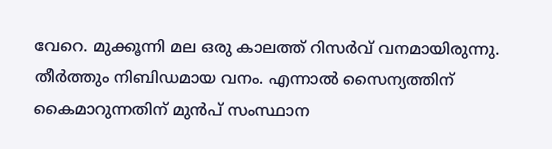വേറെ. മുക്കൂന്നി മല ഒരു കാലത്ത്‌ റിസര്‍വ്‌ വനമായിരുന്നു. തീര്‍ത്തും നിബിഡമായ വനം. എന്നാല്‍ സൈന്യത്തിന്‌ കൈമാറുന്നതിന്‌ മുന്‍പ്‌ സംസ്ഥാന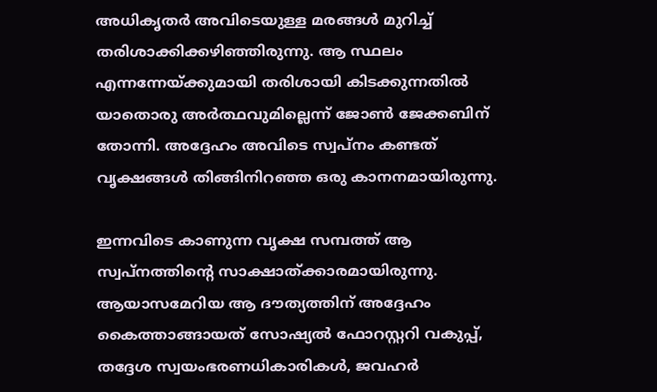അധികൃതര്‍ അവിടെയുള്ള മരങ്ങള്‍ മുറിച്ച്‌ തരിശാക്കിക്കഴിഞ്ഞിരുന്നു. ആ സ്ഥലം എന്നന്നേയ്‌ക്കുമായി തരിശായി കിടക്കുന്നതില്‍ യാതൊരു അര്‍ത്ഥവുമില്ലെന്ന്‌ ജോണ്‍ ജേക്കബിന്‌ തോന്നി. അദ്ദേഹം അവിടെ സ്വപ്നം കണ്ടത്‌ വൃക്ഷങ്ങള്‍ തിങ്ങിനിറഞ്ഞ ഒരു കാനനമായിരുന്നു.

ഇന്നവിടെ കാണുന്ന വൃക്ഷ സമ്പത്ത്‌ ആ സ്വപ്നത്തിന്റെ സാക്ഷാത്ക്കാരമായിരുന്നു. ആയാസമേറിയ ആ ദൗത്യത്തിന്‌ അദ്ദേഹം കൈത്താങ്ങായത്‌ സോഷ്യല്‍ ഫോറസ്റ്ററി വകുപ്പ്‌, തദ്ദേശ സ്വയംഭരണധികാരികള്‍, ജവഹര്‍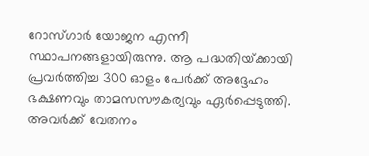റോസ്ഗാര്‍ യോജന എന്നീ സ്ഥാപനങ്ങളായിരുന്നു. ആ പദ്ധതിയ്‌ക്കായി പ്രവര്‍ത്തിച്ച 300 ഓളം പേര്‍ക്ക്‌ അദ്ദേഹം ഭക്ഷണവും താമസസൗകര്യവും ഏര്‍പ്പെടുത്തി. അവര്‍ക്ക്‌ വേതനം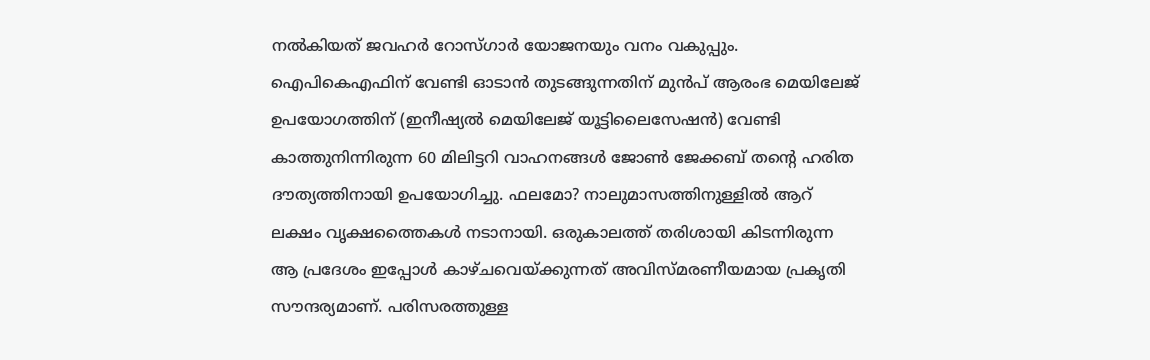നല്‍കിയത്‌ ജവഹര്‍ റോസ്ഗാര്‍ യോജനയും വനം വകുപ്പും.
ഐപികെഎഫിന്‌ വേണ്ടി ഓടാന്‍ തുടങ്ങുന്നതിന്‌ മുന്‍പ്‌ ആരംഭ മെയിലേജ്‌ ഉപയോഗത്തിന്‌ (ഇനീഷ്യല്‍ മെയിലേജ്‌ യൂട്ടിലൈസേഷന്‍) വേണ്ടി കാത്തുനിന്നിരുന്ന 60 മിലിട്ടറി വാഹനങ്ങള്‍ ജോണ്‍ ജേക്കബ്‌ തന്റെ ഹരിത ദൗത്യത്തിനായി ഉപയോഗിച്ചു. ഫലമോ? നാലുമാസത്തിനുള്ളില്‍ ആറ്‌ ലക്ഷം വൃക്ഷത്തൈകള്‍ നടാനായി. ഒരുകാലത്ത്‌ തരിശായി കിടന്നിരുന്ന ആ പ്രദേശം ഇപ്പോള്‍ കാഴ്ചവെയ്‌ക്കുന്നത്‌ അവിസ്മരണീയമായ പ്രകൃതി സൗന്ദര്യമാണ്‌. പരിസരത്തുള്ള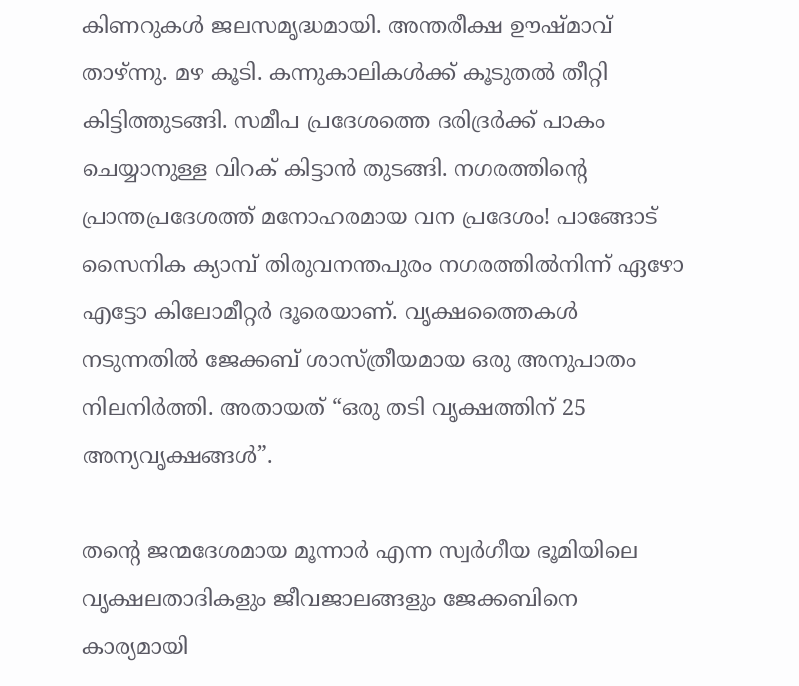കിണറുകള്‍ ജലസമൃദ്ധമായി. അന്തരീക്ഷ ഊഷ്മാവ്‌ താഴ്‌ന്നു. മഴ കൂടി. കന്നുകാലികള്‍ക്ക്‌ കൂടുതല്‍ തീറ്റി കിട്ടിത്തുടങ്ങി. സമീപ പ്രദേശത്തെ ദരിദ്രര്‍ക്ക്‌ പാകം ചെയ്യാനുള്ള വിറക്‌ കിട്ടാന്‍ തുടങ്ങി. നഗരത്തിന്റെ പ്രാന്തപ്രദേശത്ത്‌ മനോഹരമായ വന പ്രദേശം! പാങ്ങോട്‌ സൈനിക ക്യാമ്പ്‌ തിരുവനന്തപുരം നഗരത്തില്‍നിന്ന്‌ ഏഴോ എട്ടോ കിലോമീറ്റര്‍ ദൂരെയാണ്‌. വൃക്ഷത്തൈകള്‍ നടുന്നതില്‍ ജേക്കബ്‌ ശാസ്ത്രീയമായ ഒരു അനുപാതം നിലനിര്‍ത്തി. അതായത്‌ “ഒരു തടി വൃക്ഷത്തിന്‌ 25 അന്യവൃക്ഷങ്ങള്‍”.

തന്റെ ജന്മദേശമായ മൂന്നാര്‍ എന്ന സ്വര്‍ഗീയ ഭൂമിയിലെ വൃക്ഷലതാദികളും ജീവജാലങ്ങളും ജേക്കബിനെ കാര്യമായി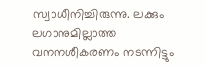സ്വാധീനിച്ചിരുന്നു. ലക്കും ലഗാനുമില്ലാത്ത വനനശീകരണം നടന്നിട്ടും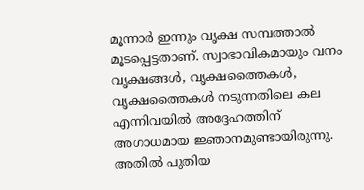മൂന്നാര്‍ ഇന്നും വൃക്ഷ സമ്പത്താല്‍ മൂടപ്പെട്ടതാണ്‌. സ്വാഭാവികമായും വനം വൃക്ഷങ്ങള്‍, വൃക്ഷത്തൈകള്‍, വൃക്ഷത്തൈകള്‍ നടുന്നതിലെ കല എന്നിവയില്‍ അദ്ദേഹത്തിന്‌ അഗാധമായ ജ്ഞാനമുണ്ടായിരുന്നു. അതില്‍ പുതിയ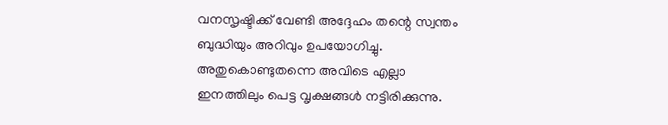വനസൃഷ്ടിക്ക്‌ വേണ്ടി അദ്ദേഹം തന്റെ സ്വന്തം ബുദ്ധിയും അറിവും ഉപയോഗിച്ചു. അതുകൊണ്ടുതന്നെ അവിടെ എല്ലാ ഇനത്തിലും പെട്ട വൃക്ഷങ്ങള്‍ നട്ടിരിക്കുന്നു.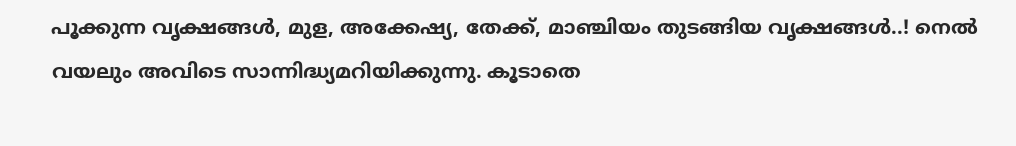പൂക്കുന്ന വൃക്ഷങ്ങള്‍, മുള, അക്കേഷ്യ, തേക്ക്‌, മാഞ്ചിയം തുടങ്ങിയ വൃക്ഷങ്ങള്‍..! നെല്‍ വയലും അവിടെ സാന്നിദ്ധ്യമറിയിക്കുന്നു. കൂടാതെ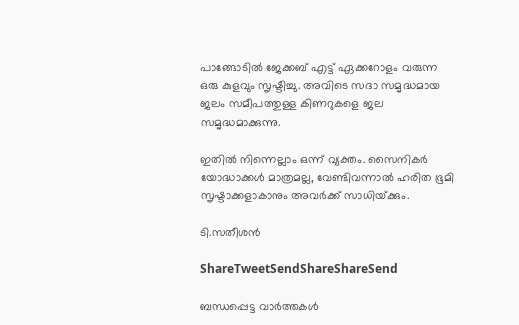പാങ്ങോടില്‍ ജേക്കബ്‌ എട്ട്‌ ഏക്കറോളം വരുന്ന ഒരു കുളവും സൃഷ്ടിച്ചു. അവിടെ സദാ സമൃദ്ധമായ ജലം സമീപത്തുള്ള കിണറുകളെ ജല സമൃദ്ധമാക്കുന്നു.

ഇതില്‍ നിന്നെല്ലാം ഒന്ന്‌ വ്യക്തം. സൈനികര്‍ യോദ്ധാക്കള്‍ മാത്രമല്ല, വേണ്ടിവന്നാല്‍ ഹരിത ഭൂമി സൃഷ്ടാക്കളാകാനും അവര്‍ക്ക്‌ സാധിയ്‌ക്കും.

ടി.സതീശന്‍

ShareTweetSendShareShareSend

ബന്ധപ്പെട്ട വാര്‍ത്തകള്‍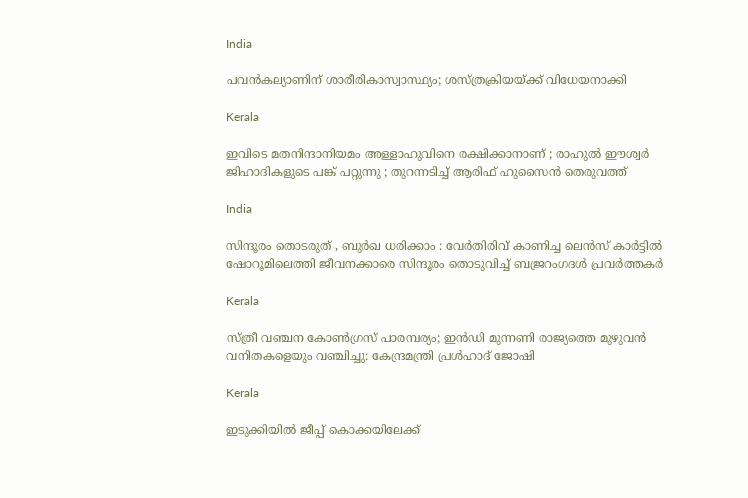India

പവന്‍കല്യാണിന് ശാരീരികാസ്വാസ്ഥ്യം; ശസ്ത്രക്രിയയ്‌ക്ക് വിധേയനാക്കി

Kerala

ഇവിടെ മതനിന്ദാനിയമം അള്ളാ‍ഹുവിനെ രക്ഷിക്കാനാണ് ; രാഹുൽ ഈശ്വർ ജിഹാദികളുടെ പങ്ക് പറ്റുന്നു ; തുറന്നടിച്ച് ആരിഫ് ഹുസൈൻ തെരുവത്ത്

India

സിന്ദൂരം തൊടരുത് , ബുർഖ ധരിക്കാം : വേർതിരിവ് കാണിച്ച ലെന്‍സ് കാര്‍ട്ടിൽ ഷോറൂമിലെത്തി ജീവനക്കാരെ സിന്ദൂരം തൊടുവിച്ച് ബജ്രറംഗദൾ പ്രവർത്തകർ

Kerala

സ്ത്രീ വഞ്ചന കോണ്‍ഗ്രസ് പാരമ്പര്യം; ഇന്‍ഡി മുന്നണി രാജ്യത്തെ മുഴുവന്‍ വനിതകളെയും വഞ്ചിച്ചു: കേന്ദ്രമന്ത്രി പ്രള്‍ഹാദ് ജോഷി

Kerala

ഇടുക്കിയില്‍ ജീപ്പ് കൊക്കയിലേക്ക്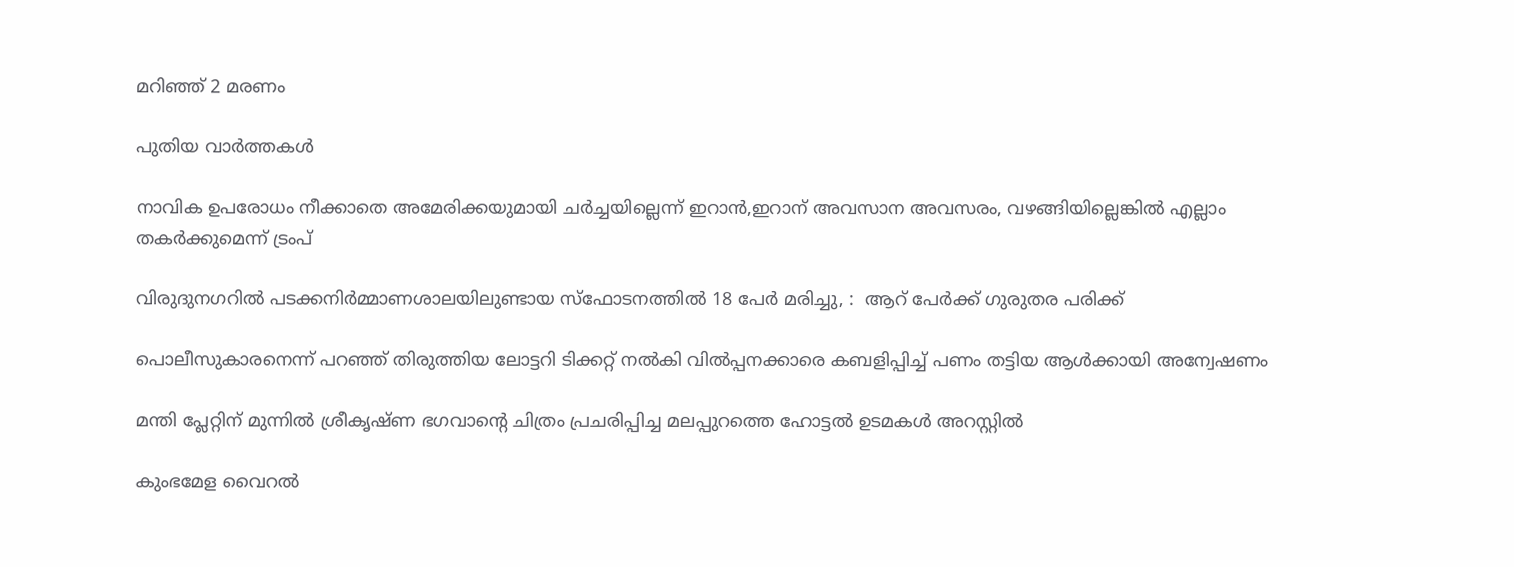മറിഞ്ഞ് 2 മരണം

പുതിയ വാര്‍ത്തകള്‍

നാവിക ഉപരോധം നീക്കാതെ അമേരിക്കയുമായി ചര്‍ച്ചയില്ലെന്ന് ഇറാന്‍,ഇറാന് അവസാന അവസരം, വഴങ്ങിയില്ലെങ്കില്‍ എല്ലാം തകര്‍ക്കുമെന്ന് ട്രംപ്

വിരുദുനഗറിൽ പടക്കനിർമ്മാണശാലയിലുണ്ടായ സ്‌ഫോടനത്തിൽ 18 പേർ മരിച്ചു, :  ആറ് പേർക്ക് ഗുരുതര പരിക്ക്

പൊലീസുകാരനെന്ന് പറഞ്ഞ് തിരുത്തിയ ലോട്ടറി ടിക്കറ്റ് നല്‍കി വില്‍പ്പനക്കാരെ കബളിപ്പിച്ച് പണം തട്ടിയ ആള്‍ക്കായി അന്വേഷണം

മന്തി പ്ലേറ്റിന് മുന്നില്‍ ശ്രീകൃഷ്ണ ഭഗവാന്റെ ചിത്രം പ്രചരിപ്പിച്ച മലപ്പുറത്തെ ഹോട്ടല്‍ ഉടമകള്‍ അറസ്റ്റില്‍

കുംഭമേള വൈറല്‍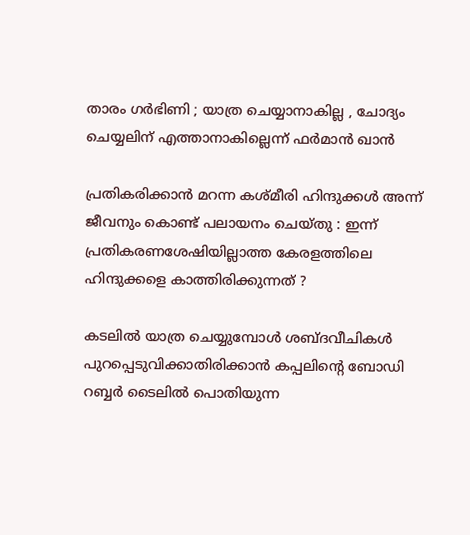താരം ഗര്‍ഭിണി ; യാത്ര ചെയ്യാനാകില്ല , ചോദ്യം ചെയ്യലിന് എത്താനാകില്ലെന്ന് ഫർമാൻ ഖാൻ

പ്രതികരിക്കാൻ മറന്ന കശ്മീരി ഹിന്ദുക്കൾ അന്ന് ജീവനും കൊണ്ട് പലായനം ചെയ്തു : ഇന്ന് പ്രതികരണശേഷിയില്ലാത്ത കേരളത്തിലെ ഹിന്ദുക്കളെ കാത്തിരിക്കുന്നത് ?

കടലില്‍ യാത്ര ചെയ്യുമ്പോള്‍ ശബ്ദവീചികള്‍ പുറപ്പെടുവിക്കാതിരിക്കാന്‍ കപ്പലിന്‍റെ ബോഡി റബ്ബര്‍ ടൈലില്‍ പൊതിയുന്ന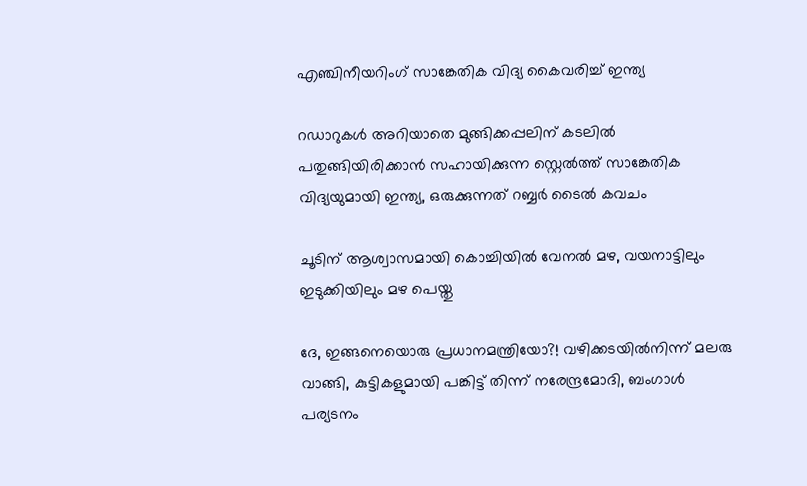എഞ്ചിനീയറിംഗ് സാങ്കേതിക വിദ്യ കൈവരിച്ച് ഇന്ത്യ

റഡാറുകള്‍ അറിയാതെ മുങ്ങിക്കപ്പലിന് കടലില്‍ പതുങ്ങിയിരിക്കാന്‍ സഹായിക്കുന്ന സ്റ്റെല്‍ത്ത് സാങ്കേതിക വിദ്യയുമായി ഇന്ത്യ, ഒരുക്കുന്നത് റബ്ബര്‍ ടൈല്‍ കവചം

ചൂടിന് ആശ്വാസമായി കൊച്ചിയില്‍ വേനല്‍ മഴ, വയനാട്ടിലും ഇടുക്കിയിലും മഴ പെയ്തു

ദേ, ഇങ്ങനെയൊരു പ്രധാനമന്ത്രിയോ?! വഴിക്കടയിൽനിന്ന് മലരു വാങ്ങി, കുട്ടികളുമായി പങ്കിട്ട് തിന്ന് നരേന്ദ്രമോദി, ബംഗാൾ പര്യടനം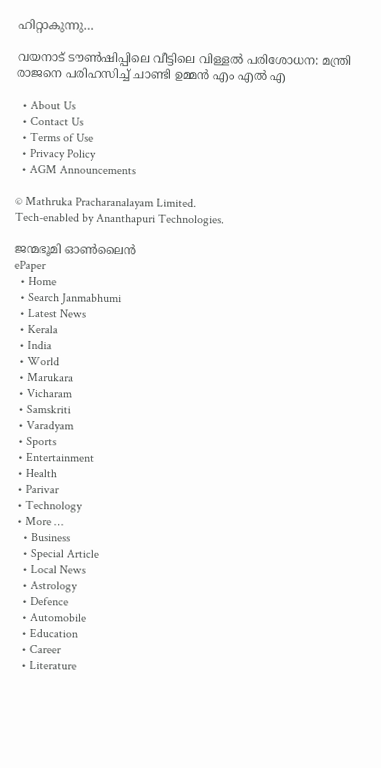ഹിറ്റാകുന്നു…

വയനാട് ടൗണ്‍ഷിപ്പിലെ വീട്ടിലെ വിള്ളല്‍ പരിശോധന: മന്ത്രി രാജനെ പരിഹസിച്ച് ചാണ്ടി ഉമ്മന്‍ എം എല്‍ എ

  • About Us
  • Contact Us
  • Terms of Use
  • Privacy Policy
  • AGM Announcements

© Mathruka Pracharanalayam Limited.
Tech-enabled by Ananthapuri Technologies.

ജന്മഭൂമി ഓണ്‍ലൈന്‍
ePaper
  • Home
  • Search Janmabhumi
  • Latest News
  • Kerala
  • India
  • World
  • Marukara
  • Vicharam
  • Samskriti
  • Varadyam
  • Sports
  • Entertainment
  • Health
  • Parivar
  • Technology
  • More …
    • Business
    • Special Article
    • Local News
    • Astrology
    • Defence
    • Automobile
    • Education
    • Career
    • Literature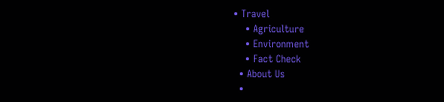• Travel
    • Agriculture
    • Environment
    • Fact Check
  • About Us
  •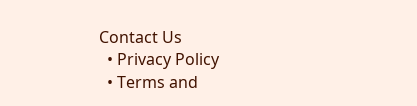Contact Us
  • Privacy Policy
  • Terms and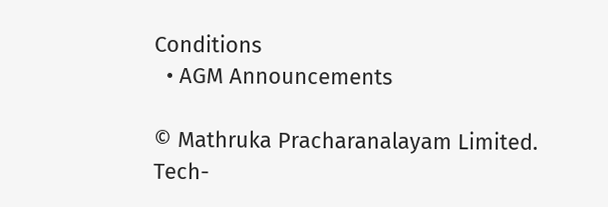Conditions
  • AGM Announcements

© Mathruka Pracharanalayam Limited.
Tech-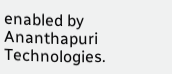enabled by Ananthapuri Technologies.